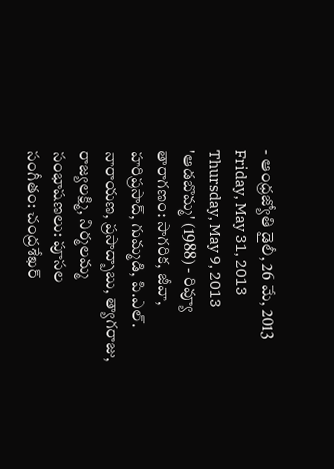- ఆంధ్రజ్యోతి డైలీ, 26 మే, 2013
Friday, May 31, 2013
Thursday, May 9, 2013
'ఆడబొమ్మ' (1988) - రివ్యూ
తారాగణం: సాగరిక, జీవా, హరిప్రసాద్, గుమ్మడి, పి.ఎల్. నారాయణ, ప్రసాద్బాబు, త్యాగరాజు, రాజ్యలక్ష్మి, నిర్మలమ్మ
సంభాషణలు: పూసల
సంగీతం: చంద్రశేఖర్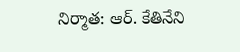నిర్మాత: ఆర్. కేతినేని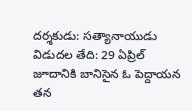దర్శకుడు: సత్యానాయుడు
విడుదల తేది: 29 ఏప్రిల్
జూదానికి బానిసైన ఓ పెద్దాయన తన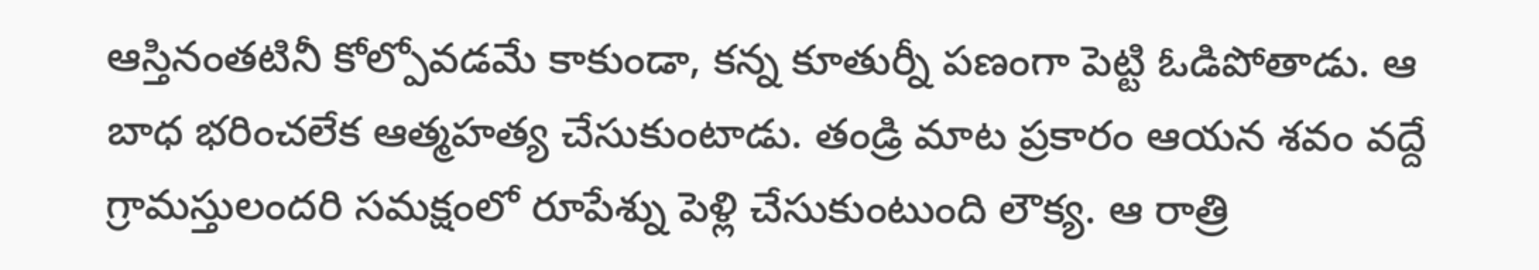ఆస్తినంతటినీ కోల్పోవడమే కాకుండా, కన్న కూతుర్నీ పణంగా పెట్టి ఓడిపోతాడు. ఆ బాధ భరించలేక ఆత్మహత్య చేసుకుంటాడు. తండ్రి మాట ప్రకారం ఆయన శవం వద్దే గ్రామస్తులందరి సమక్షంలో రూపేశ్ను పెళ్లి చేసుకుంటుంది లౌక్య. ఆ రాత్రి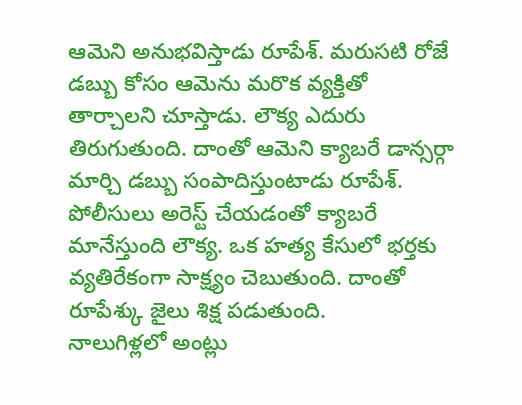ఆమెని అనుభవిస్తాడు రూపేశ్. మరుసటి రోజే డబ్బు కోసం ఆమెను మరొక వ్యక్తితో తార్చాలని చూస్తాడు. లౌక్య ఎదురు తిరుగుతుంది. దాంతో ఆమెని క్యాబరే డాన్సర్గా మార్చి డబ్బు సంపాదిస్తుంటాడు రూపేశ్. పోలీసులు అరెస్ట్ చేయడంతో క్యాబరే మానేస్తుంది లౌక్య. ఒక హత్య కేసులో భర్తకు వ్యతిరేకంగా సాక్ష్యం చెబుతుంది. దాంతో రూపేశ్కు జైలు శిక్ష పడుతుంది.
నాలుగిళ్లలో అంట్లు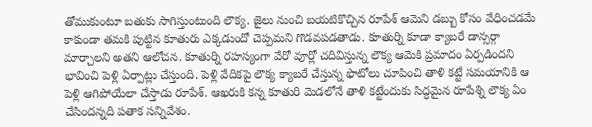తోముకుంటూ బతుకు సాగిస్తుంటుంది లౌక్య. జైలు నుంచి బయటికొచ్చిన రూపేశ్ ఆమెని డబ్బు కోసం వేధించడమే కాకుండా తమకి పుట్టిన కూతురు ఎక్కడుందో చెప్పమని గొడవపడతాడు. కూతుర్ని కూడా క్యాబరే డాన్సర్గా మార్చాలని అతని ఆలోచన. కూతుర్ని రహస్యంగా వేరో వూర్లో చదివిస్తున్న లౌక్య ఆమెకి ప్రమాదం ఏర్పడిందని భావించి పెళ్లి ఏర్పాట్లు చేస్తుంది. పెళ్లి వేదికపై లౌక్య క్యాబరే చేస్తున్న ఫొటోలు చూపించి తాళి కట్టే సమయానికి ఆ పెళ్లి ఆగిపోయేలా చేస్తాడు రూపేశ్. ఆఖరుకి కన్న కూతురి మెడలోనే తాళి కట్టేందుకు సిద్ధమైన రూపేశ్ని లౌక్య ఏం చేసిందన్నది పతాక సన్నివేశం.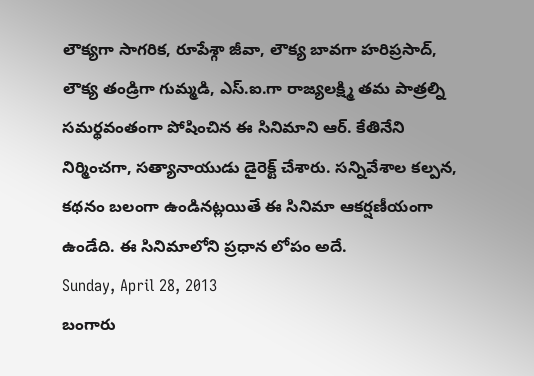లౌక్యగా సాగరిక, రూపేశ్గా జీవా, లౌక్య బావగా హరిప్రసాద్, లౌక్య తండ్రిగా గుమ్మడి, ఎస్.ఐ.గా రాజ్యలక్ష్మి తమ పాత్రల్ని సమర్థవంతంగా పోషించిన ఈ సినిమాని ఆర్. కేతినేని నిర్మించగా, సత్యానాయుడు డైరెక్ట్ చేశారు. సన్నివేశాల కల్పన, కథనం బలంగా ఉండినట్లయితే ఈ సినిమా ఆకర్షణీయంగా ఉండేది. ఈ సినిమాలోని ప్రధాన లోపం అదే.
Sunday, April 28, 2013
బంగారు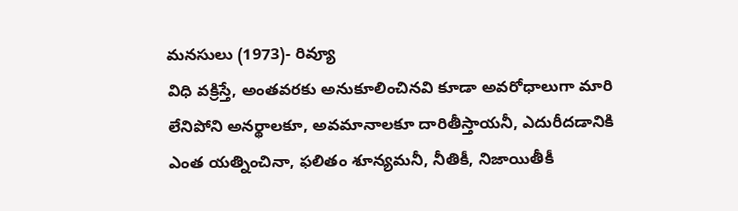మనసులు (1973)- రివ్యూ
విధి వక్రిస్తే, అంతవరకు అనుకూలించినవి కూడా అవరోధాలుగా మారి లేనిపోని అనర్థాలకూ, అవమానాలకూ దారితీస్తాయనీ, ఎదురీదడానికి ఎంత యత్నించినా, ఫలితం శూన్యమనీ, నీతికీ, నిజాయితీకీ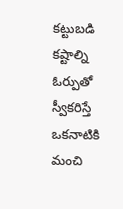కట్టుబడి కష్టాల్ని ఓర్పుతో స్వీకరిస్తే ఒకనాటికి మంచి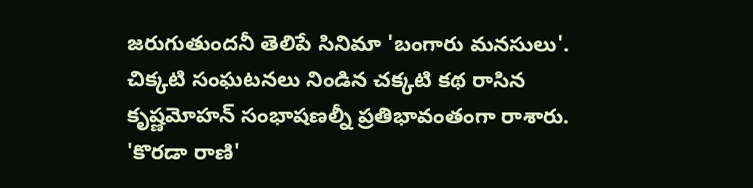జరుగుతుందనీ తెలిపే సినిమా 'బంగారు మనసులు'.
చిక్కటి సంఘటనలు నిండిన చక్కటి కథ రాసిన కృష్ణమోహన్ సంభాషణల్నీ ప్రతిభావంతంగా రాశారు. 'కొరడా రాణి'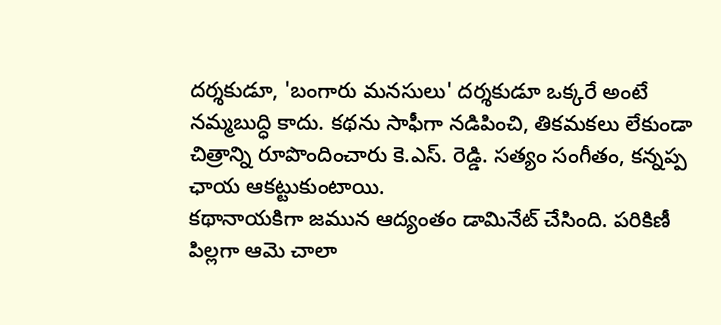దర్శకుడూ, 'బంగారు మనసులు' దర్శకుడూ ఒక్కరే అంటే నమ్మబుద్ధి కాదు. కథను సాఫీగా నడిపించి, తికమకలు లేకుండా చిత్రాన్ని రూపొందించారు కె.ఎస్. రెడ్డి. సత్యం సంగీతం, కన్నప్ప ఛాయ ఆకట్టుకుంటాయి.
కథానాయకిగా జమున ఆద్యంతం డామినేట్ చేసింది. పరికిణీ పిల్లగా ఆమె చాలా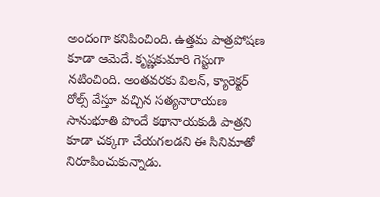అందంగా కనిపించింది. ఉత్తమ పాత్రపోషణ కూడా ఆమెదే. కృష్ణకుమారి గెస్టుగా నటించింది. అంతవరకు విలన్, క్యారెక్టర్ రోల్స్ వేస్తూ వచ్చిన సత్యనారాయణ సానుభూతి పొందే కథానాయకుడి పాత్రని కూడా చక్కగా చేయగలడని ఈ సినిమాతో నిరూపించుకున్నాడు.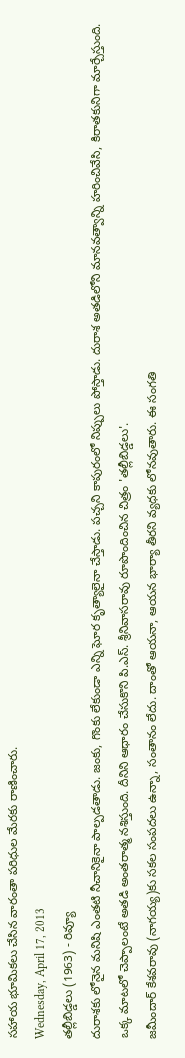సహాయ భూమికలు చేసిన వారంతా పరిధుల మేరకు రాణించారు.
Wednesday, April 17, 2013
తల్లీబిడ్డలు (1963) - రివ్యూ
దురాశకు లోనైన మనిషి ఎంతటి నీచానికైనా పాల్పడతాడు. జంకు, గొంకు లేకుండా ఎన్ని ఘోర కృత్యాలైనా చేస్తాడు. పచ్చని కాపురంలో నిప్పులు పోస్తాడు. దురాశ అతడిలోని మానవత్వాన్ని హరించివేసి, కిరాతకునిగా మార్చేస్తుంది. ఒక్క మాటలో చెప్పాలంటే అతడి అంతరాత్మ నశిస్తుంది. దీనిని ఆధారం చేసుకొని పి.ఎస్. శ్రీనివాసరావు రూపొందించిన చిత్రం 'తల్లీబిడ్డలు'.
జమీందార్ కేశవరావు (నాగయ్య)కు సకల సంపదలు ఉన్నా, సంతానం లేదు. దాంతో ఆయనా, ఆయన భార్యా తీరని వ్యధకు లోనవుతారు. ఈ సంగతి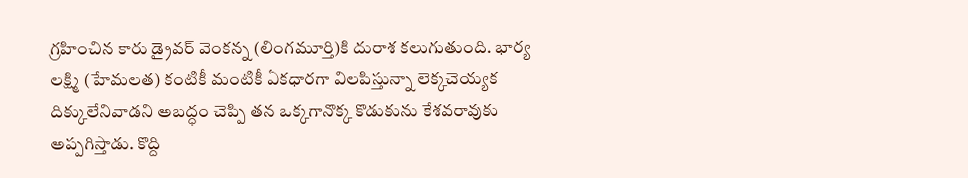గ్రహించిన కారు డ్రైవర్ వెంకన్న (లింగమూర్తి)కి దురాశ కలుగుతుంది. భార్య లక్ష్మి (హేమలత) కంటికీ మంటికీ ఏకధారగా విలపిస్తున్నా లెక్కచెయ్యక దిక్కులేనివాడని అబద్ధం చెప్పి తన ఒక్కగానొక్క కొడుకును కేశవరావుకు అప్పగిస్తాడు. కొద్ది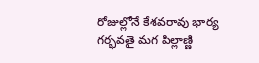రోజుల్లోనే కేశవరావు భార్య గర్భవతై మగ పిల్లాణ్ణి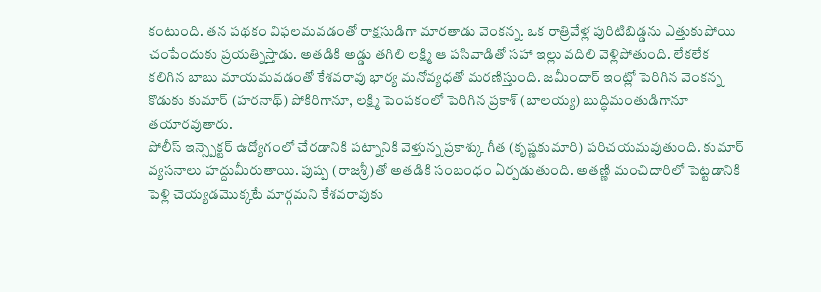కంటుంది. తన పథకం విఫలమవడంతో రాక్షసుడిగా మారతాడు వెంకన్న. ఒక రాత్రివేళ్ల పురిటిబిడ్డను ఎత్తుకుపోయి చంపేందుకు ప్రయత్నిస్తాడు. అతడికి అడ్డు తగిలి లక్ష్మి ఆ పసివాడితో సహా ఇల్లు వదిలి వెళ్లిపోతుంది. లేకలేక కలిగిన బాబు మాయమవడంతో కేశవరావు భార్య మనోవ్యధతో మరణిస్తుంది. జమీందార్ ఇంట్లో పెరిగిన వెంకన్న కొడుకు కుమార్ (హరనాథ్) పోకిరిగానూ, లక్ష్మి పెంపకంలో పెరిగిన ప్రకాశ్ (బాలయ్య) బుద్ధిమంతుడిగానూ తయారవుతారు.
పోలీస్ ఇన్స్పెక్టర్ ఉద్యోగంలో చేరడానికి పట్నానికి వెళ్తున్న ప్రకాశ్కు గీత (కృష్ణకుమారి) పరిచయమవుతుంది. కుమార్ వ్యసనాలు హద్దుమీరుతాయి. పుష్ప (రాజశ్రీ)తో అతడికి సంబంధం ఏర్పడుతుంది. అతణ్ణి మంచిదారిలో పెట్టడానికి పెళ్లి చెయ్యడమొక్కటే మార్గమని కేశవరావుకు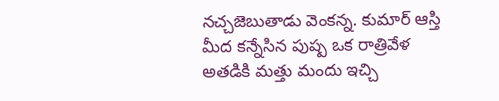నచ్చజెబుతాడు వెంకన్న. కుమార్ ఆస్తి మీద కన్నేసిన పుష్ప ఒక రాత్రివేళ అతడికి మత్తు మందు ఇచ్చి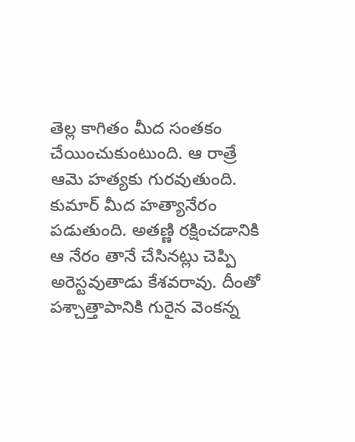తెల్ల కాగితం మీద సంతకం చేయించుకుంటుంది. ఆ రాత్రే ఆమె హత్యకు గురవుతుంది. కుమార్ మీద హత్యానేరం పడుతుంది. అతణ్ణి రక్షించడానికి ఆ నేరం తానే చేసినట్లు చెప్పి అరెస్టవుతాడు కేశవరావు. దీంతో పశ్చాత్తాపానికి గురైన వెంకన్న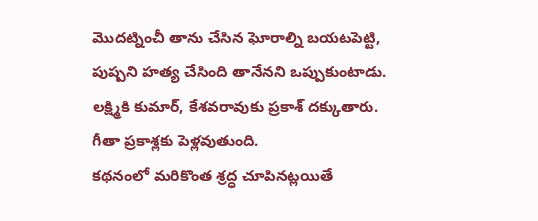మొదట్నించీ తాను చేసిన ఘోరాల్ని బయటపెట్టి, పుష్పని హత్య చేసింది తానేనని ఒప్పుకుంటాడు. లక్ష్మికి కుమార్, కేశవరావుకు ప్రకాశ్ దక్కుతారు. గీతా ప్రకాశ్లకు పెళ్లవుతుంది.
కథనంలో మరికొంత శ్రద్ధ చూపినట్లయితే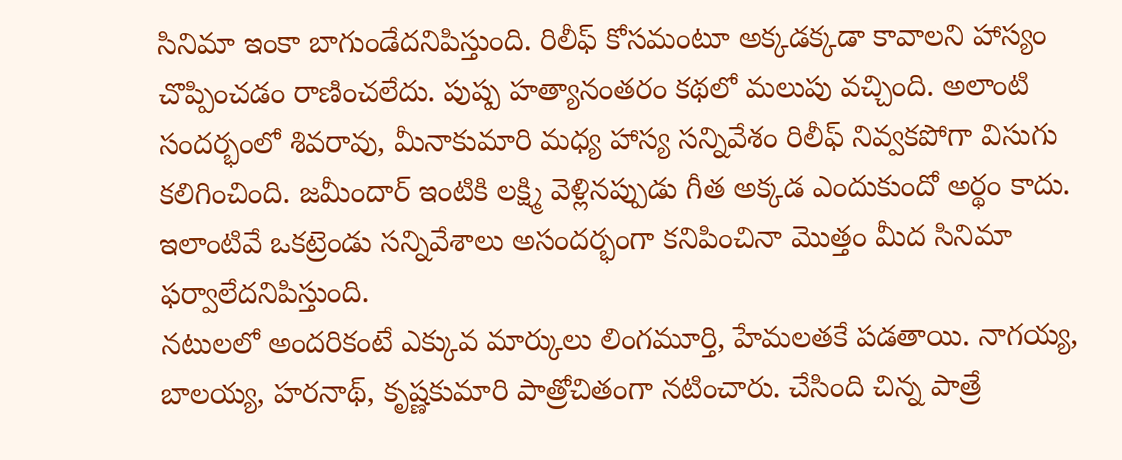సినిమా ఇంకా బాగుండేదనిపిస్తుంది. రిలీఫ్ కోసమంటూ అక్కడక్కడా కావాలని హాస్యం చొప్పించడం రాణించలేదు. పుష్ప హత్యానంతరం కథలో మలుపు వచ్చింది. అలాంటి సందర్భంలో శివరావు, మీనాకుమారి మధ్య హాస్య సన్నివేశం రిలీఫ్ నివ్వకపోగా విసుగు కలిగించింది. జమీందార్ ఇంటికి లక్ష్మి వెళ్లినప్పుడు గీత అక్కడ ఎందుకుందో అర్థం కాదు. ఇలాంటివే ఒకట్రెండు సన్నివేశాలు అసందర్భంగా కనిపించినా మొత్తం మీద సినిమా ఫర్వాలేదనిపిస్తుంది.
నటులలో అందరికంటే ఎక్కువ మార్కులు లింగమూర్తి, హేమలతకే పడతాయి. నాగయ్య, బాలయ్య, హరనాథ్, కృష్ణకుమారి పాత్రోచితంగా నటించారు. చేసింది చిన్న పాత్రే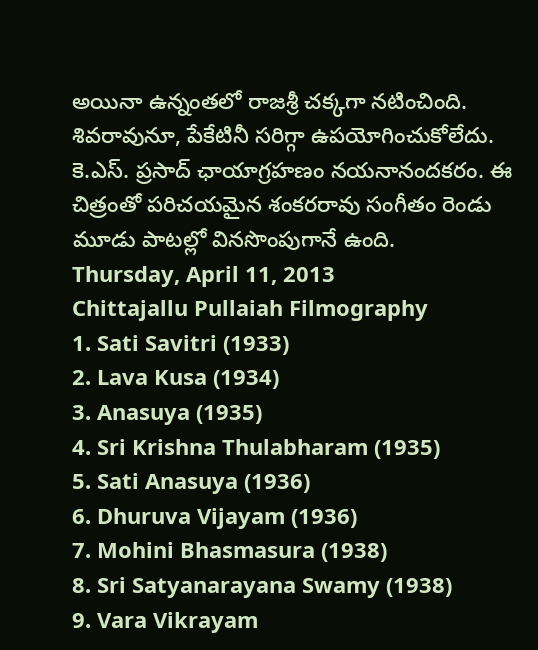అయినా ఉన్నంతలో రాజశ్రీ చక్కగా నటించింది. శివరావునూ, పేకేటినీ సరిగ్గా ఉపయోగించుకోలేదు. కె.ఎస్. ప్రసాద్ ఛాయాగ్రహణం నయనానందకరం. ఈ చిత్రంతో పరిచయమైన శంకరరావు సంగీతం రెండు మూడు పాటల్లో వినసొంపుగానే ఉంది.
Thursday, April 11, 2013
Chittajallu Pullaiah Filmography
1. Sati Savitri (1933)
2. Lava Kusa (1934)
3. Anasuya (1935)
4. Sri Krishna Thulabharam (1935)
5. Sati Anasuya (1936)
6. Dhuruva Vijayam (1936)
7. Mohini Bhasmasura (1938)
8. Sri Satyanarayana Swamy (1938)
9. Vara Vikrayam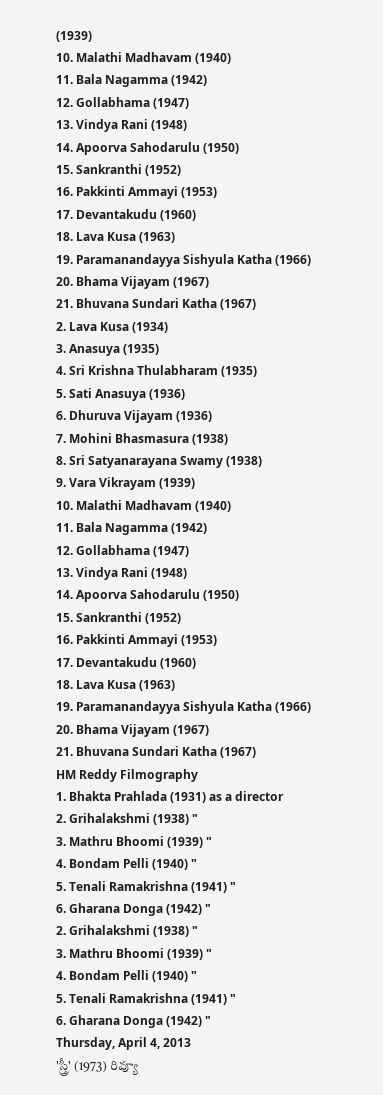(1939)
10. Malathi Madhavam (1940)
11. Bala Nagamma (1942)
12. Gollabhama (1947)
13. Vindya Rani (1948)
14. Apoorva Sahodarulu (1950)
15. Sankranthi (1952)
16. Pakkinti Ammayi (1953)
17. Devantakudu (1960)
18. Lava Kusa (1963)
19. Paramanandayya Sishyula Katha (1966)
20. Bhama Vijayam (1967)
21. Bhuvana Sundari Katha (1967)
2. Lava Kusa (1934)
3. Anasuya (1935)
4. Sri Krishna Thulabharam (1935)
5. Sati Anasuya (1936)
6. Dhuruva Vijayam (1936)
7. Mohini Bhasmasura (1938)
8. Sri Satyanarayana Swamy (1938)
9. Vara Vikrayam (1939)
10. Malathi Madhavam (1940)
11. Bala Nagamma (1942)
12. Gollabhama (1947)
13. Vindya Rani (1948)
14. Apoorva Sahodarulu (1950)
15. Sankranthi (1952)
16. Pakkinti Ammayi (1953)
17. Devantakudu (1960)
18. Lava Kusa (1963)
19. Paramanandayya Sishyula Katha (1966)
20. Bhama Vijayam (1967)
21. Bhuvana Sundari Katha (1967)
HM Reddy Filmography
1. Bhakta Prahlada (1931) as a director
2. Grihalakshmi (1938) "
3. Mathru Bhoomi (1939) "
4. Bondam Pelli (1940) "
5. Tenali Ramakrishna (1941) "
6. Gharana Donga (1942) "
2. Grihalakshmi (1938) "
3. Mathru Bhoomi (1939) "
4. Bondam Pelli (1940) "
5. Tenali Ramakrishna (1941) "
6. Gharana Donga (1942) "
Thursday, April 4, 2013
'స్త్రీ' (1973) రివ్యూ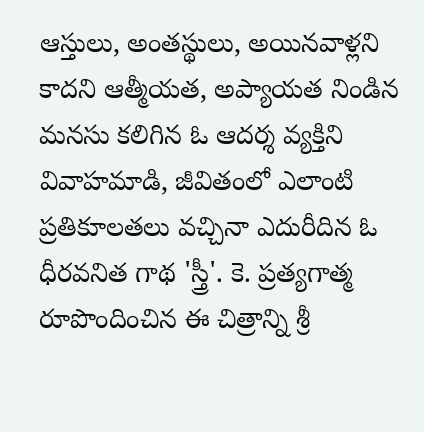ఆస్తులు, అంతస్థులు, అయినవాళ్లని కాదని ఆత్మీయత, అప్యాయత నిండిన మనసు కలిగిన ఓ ఆదర్శ వ్యక్తిని వివాహమాడి, జీవితంలో ఎలాంటి ప్రతికూలతలు వచ్చినా ఎదురీదిన ఓ ధీరవనిత గాథ 'స్త్రీ'. కె. ప్రత్యగాత్మ రూపొందించిన ఈ చిత్రాన్ని శ్రీ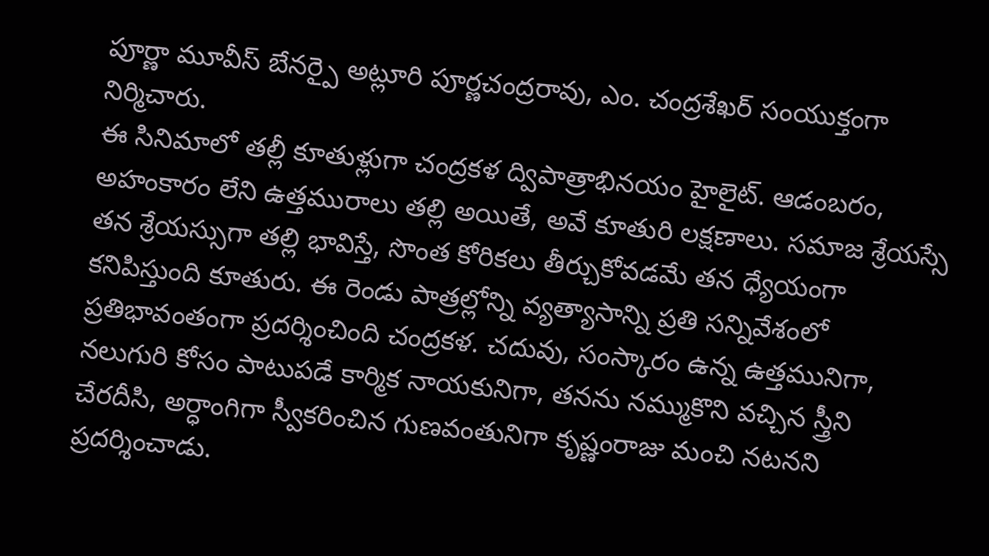పూర్ణా మూవీస్ బేనర్పై అట్లూరి పూర్ణచంద్రరావు, ఎం. చంద్రశేఖర్ సంయుక్తంగా నిర్మిచారు.
ఈ సినిమాలో తల్లీ కూతుళ్లుగా చంద్రకళ ద్విపాత్రాభినయం హైలైట్. ఆడంబరం, అహంకారం లేని ఉత్తమురాలు తల్లి అయితే, అవే కూతురి లక్షణాలు. సమాజ శ్రేయస్సే తన శ్రేయస్సుగా తల్లి భావిస్తే, సొంత కోరికలు తీర్చుకోవడమే తన ధ్యేయంగా కనిపిస్తుంది కూతురు. ఈ రెండు పాత్రల్లోన్ని వ్యత్యాసాన్ని ప్రతి సన్నివేశంలో ప్రతిభావంతంగా ప్రదర్శించింది చంద్రకళ. చదువు, సంస్కారం ఉన్న ఉత్తమునిగా, నలుగురి కోసం పాటుపడే కార్మిక నాయకునిగా, తనను నమ్ముకొని వచ్చిన స్త్రీని చేరదీసి, అర్ధాంగిగా స్వీకరించిన గుణవంతునిగా కృష్ణంరాజు మంచి నటనని ప్రదర్శించాడు.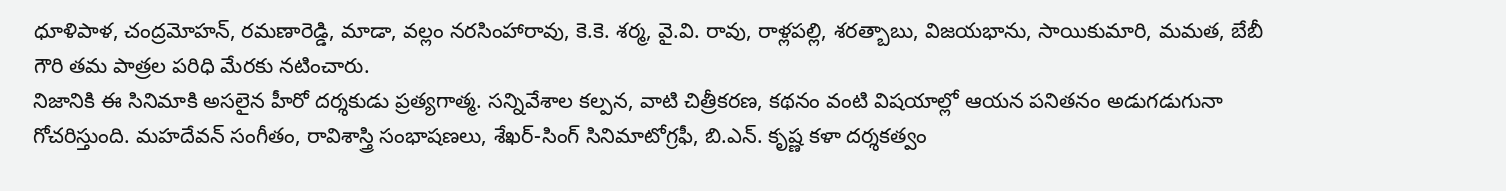ధూళిపాళ, చంద్రమోహన్, రమణారెడ్డి, మాడా, వల్లం నరసింహారావు, కె.కె. శర్మ, వై.వి. రావు, రాళ్లపల్లి, శరత్బాబు, విజయభాను, సాయికుమారి, మమత, బేబీ గౌరి తమ పాత్రల పరిధి మేరకు నటించారు.
నిజానికి ఈ సినిమాకి అసలైన హీరో దర్శకుడు ప్రత్యగాత్మ. సన్నివేశాల కల్పన, వాటి చిత్రీకరణ, కథనం వంటి విషయాల్లో ఆయన పనితనం అడుగడుగునా గోచరిస్తుంది. మహదేవన్ సంగీతం, రావిశాస్త్రి సంభాషణలు, శేఖర్-సింగ్ సినిమాటోగ్రఫీ, బి.ఎన్. కృష్ణ కళా దర్శకత్వం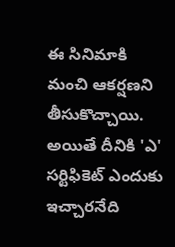ఈ సినిమాకి మంచి ఆకర్షణని తీసుకొచ్చాయి. అయితే దీనికి 'ఎ' సర్టిఫికెట్ ఎందుకు ఇచ్చారనేది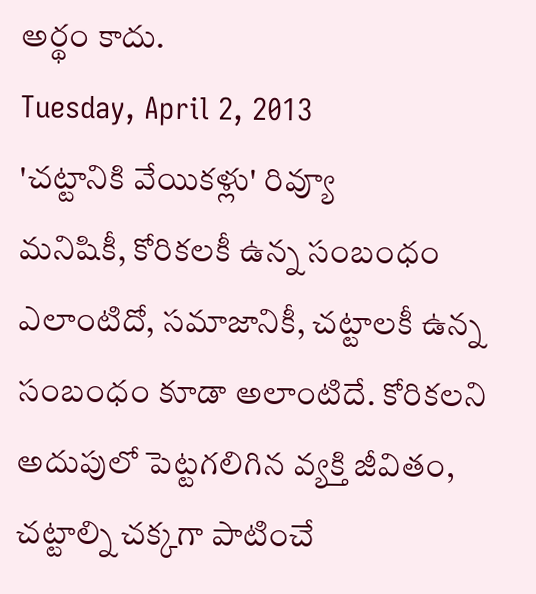అర్థం కాదు.
Tuesday, April 2, 2013
'చట్టానికి వేయికళ్లు' రివ్యూ
మనిషికీ, కోరికలకీ ఉన్న సంబంధం ఎలాంటిదో, సమాజానికీ, చట్టాలకీ ఉన్న సంబంధం కూడా అలాంటిదే. కోరికలని అదుపులో పెట్టగలిగిన వ్యక్తి జీవితం, చట్టాల్ని చక్కగా పాటించే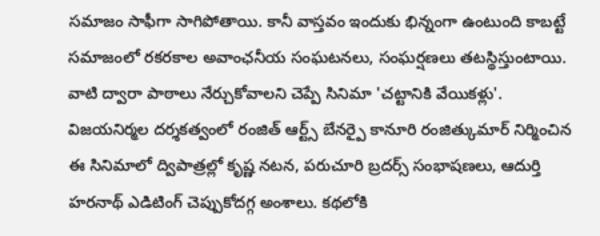సమాజం సాఫీగా సాగిపోతాయి. కానీ వాస్తవం ఇందుకు భిన్నంగా ఉంటుంది కాబట్టే సమాజంలో రకరకాల అవాంఛనీయ సంఘటనలు, సంఘర్షణలు తటస్థిస్తుంటాయి. వాటి ద్వారా పాఠాలు నేర్చుకోవాలని చెప్పే సినిమా 'చట్టానికి వేయికళ్లు'.
విజయనిర్మల దర్శకత్వంలో రంజిత్ ఆర్ట్స్ బేనర్పై కానూరి రంజిత్కుమార్ నిర్మించిన ఈ సినిమాలో ద్విపాత్రల్లో కృష్ణ నటన, పరుచూరి బ్రదర్స్ సంభాషణలు, ఆదుర్తి హరనాథ్ ఎడిటింగ్ చెప్పుకోదగ్గ అంశాలు. కథలోకి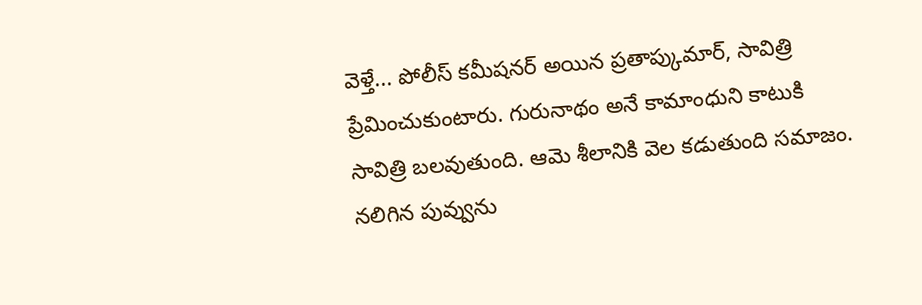వెళ్తే... పోలీస్ కమీషనర్ అయిన ప్రతాప్కుమార్, సావిత్రి ప్రేమించుకుంటారు. గురునాథం అనే కామాంధుని కాటుకి సావిత్రి బలవుతుంది. ఆమె శీలానికి వెల కడుతుంది సమాజం. నలిగిన పువ్వును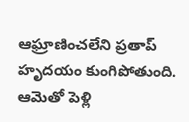ఆఘ్రాణించలేని ప్రతాప్ హృదయం కుంగిపోతుంది. ఆమెతో పెళ్లి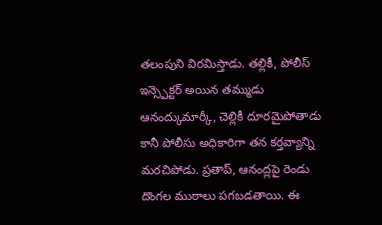తలంపుని విరమిస్తాడు. తల్లికీ, పోలీస్ ఇన్స్పెక్టర్ అయిన తమ్ముడు ఆనంద్కుమార్కీ, చెల్లికీ దూరమైపోతాడు కానీ పోలీసు అధికారిగా తన కర్తవ్యాన్ని మరచిపోడు. ప్రతాప్, ఆనంద్లపై రెండు దొంగల ముఠాలు పగబడతాయి. ఈ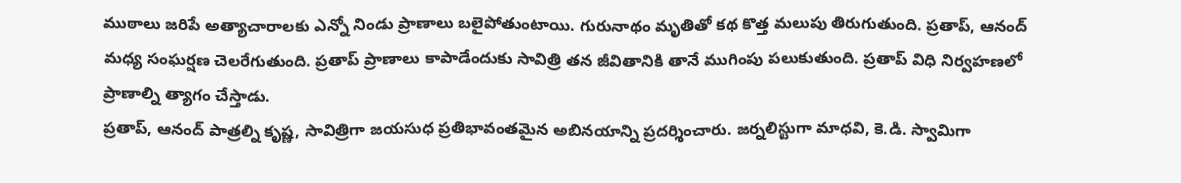ముఠాలు జరిపే అత్యాచారాలకు ఎన్నో నిండు ప్రాణాలు బలైపోతుంటాయి. గురునాథం మృతితో కథ కొత్త మలుపు తిరుగుతుంది. ప్రతాప్, ఆనంద్ మధ్య సంఘర్షణ చెలరేగుతుంది. ప్రతాప్ ప్రాణాలు కాపాడేందుకు సావిత్రి తన జీవితానికి తానే ముగింపు పలుకుతుంది. ప్రతాప్ విధి నిర్వహణలో ప్రాణాల్ని త్యాగం చేస్తాడు.
ప్రతాప్, ఆనంద్ పాత్రల్ని కృష్ణ, సావిత్రిగా జయసుధ ప్రతిభావంతమైన అబినయాన్ని ప్రదర్శించారు. జర్నలిస్టుగా మాధవి, కె.డి. స్వామిగా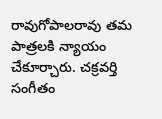రావుగోపాలరావు తమ పాత్రలకి న్యాయం చేకూర్చారు. చక్రవర్తి సంగీతం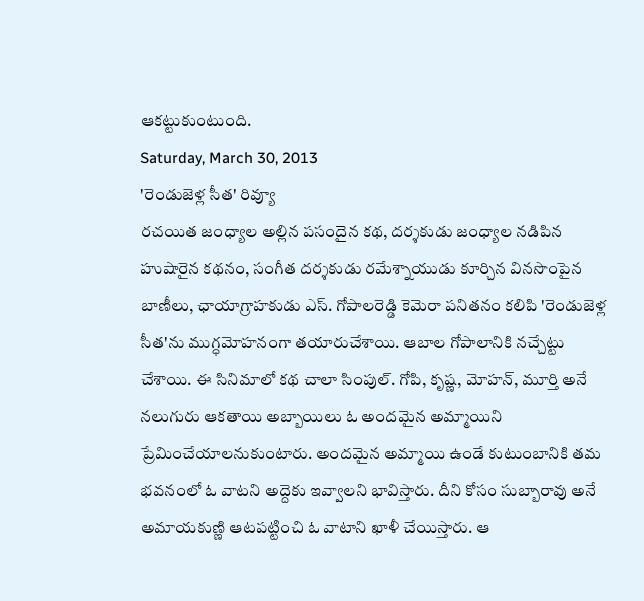ఆకట్టుకుంటుంది.
Saturday, March 30, 2013
'రెండుజెళ్ల సీత' రివ్యూ
రచయిత జంధ్యాల అల్లిన పసందైన కథ, దర్శకుడు జంధ్యాల నడిపిన హుషారైన కథనం, సంగీత దర్శకుడు రమేశ్నాయుడు కూర్చిన వినసొంపైన బాణీలు, ఛాయాగ్రాహకుడు ఎస్. గోపాలరెడ్డి కెమెరా పనితనం కలిపి 'రెండుజెళ్ల సీత'ను ముగ్ధమోహనంగా తయారుచేశాయి. ఆబాల గోపాలానికి నచ్చేట్టు చేశాయి. ఈ సినిమాలో కథ చాలా సింపుల్. గోపి, కృష్ణ, మోహన్, మూర్తి అనే నలుగురు ఆకతాయి అబ్బాయిలు ఓ అందమైన అమ్మాయిని ప్రేమించేయాలనుకుంటారు. అందమైన అమ్మాయి ఉండే కుటుంబానికి తమ భవనంలో ఓ వాటని అద్దెకు ఇవ్వాలని భావిస్తారు. దీని కోసం సుబ్బారావు అనే అమాయకుణ్ణి ఆటపట్టించి ఓ వాటాని ఖాళీ చేయిస్తారు. ఆ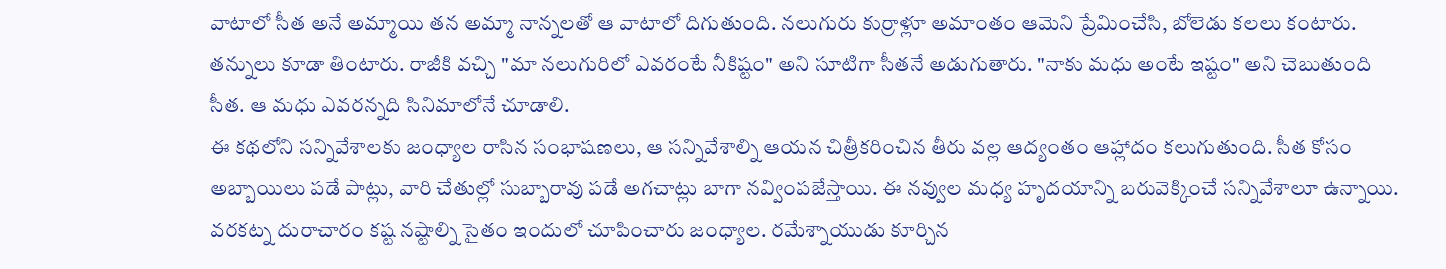వాటాలో సీత అనే అమ్మాయి తన అమ్మా నాన్నలతో ఆ వాటాలో దిగుతుంది. నలుగురు కుర్రాళ్లూ అమాంతం ఆమెని ప్రేమించేసి, బోలెడు కలలు కంటారు. తన్నులు కూడా తింటారు. రాజీకి వచ్చి "మా నలుగురిలో ఎవరంటే నీకిష్టం" అని సూటిగా సీతనే అడుగుతారు. "నాకు మధు అంటే ఇష్టం" అని చెబుతుంది సీత. ఆ మధు ఎవరన్నది సినిమాలోనే చూడాలి.
ఈ కథలోని సన్నివేశాలకు జంధ్యాల రాసిన సంభాషణలు, ఆ సన్నివేశాల్ని ఆయన చిత్రీకరించిన తీరు వల్ల ఆద్యంతం ఆహ్లాదం కలుగుతుంది. సీత కోసం అబ్బాయిలు పడే పాట్లు, వారి చేతుల్లో సుబ్బారావు పడే అగచాట్లు బాగా నవ్వింపజేస్తాయి. ఈ నవ్వుల మధ్య హృదయాన్ని బరువెక్కించే సన్నివేశాలూ ఉన్నాయి. వరకట్న దురాచారం కష్ట నష్టాల్ని సైతం ఇందులో చూపించారు జంధ్యాల. రమేశ్నాయుడు కూర్చిన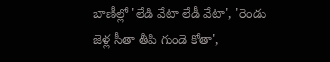బాణీల్లో 'లేడి వేటా లేడీ వేటా', 'రెండు జెళ్ల సీతా తీపి గుండె కోతా',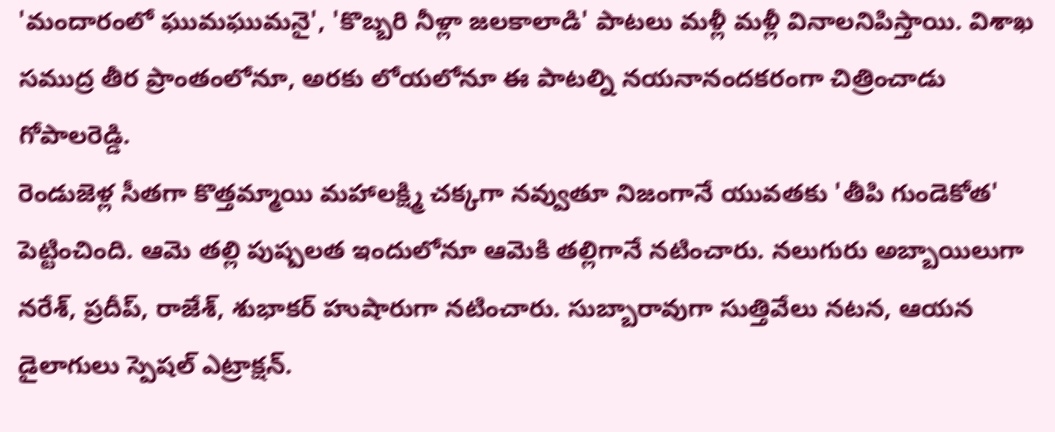'మందారంలో ఘుమఘుమనై', 'కొబ్బరి నీళ్లా జలకాలాడి' పాటలు మళ్లీ మళ్లీ వినాలనిపిస్తాయి. విశాఖ సముద్ర తీర ప్రాంతంలోనూ, అరకు లోయలోనూ ఈ పాటల్ని నయనానందకరంగా చిత్రించాడు గోపాలరెడ్డి.
రెండుజెళ్ల సీతగా కొత్తమ్మాయి మహాలక్ష్మి చక్కగా నవ్వుతూ నిజంగానే యువతకు 'తీపి గుండెకోత' పెట్టించింది. ఆమె తల్లి పుష్పలత ఇందులోనూ ఆమెకి తల్లిగానే నటించారు. నలుగురు అబ్బాయిలుగా నరేశ్, ప్రదీప్, రాజేశ్, శుభాకర్ హుషారుగా నటించారు. సుబ్బారావుగా సుత్తివేలు నటన, ఆయన డైలాగులు స్పెషల్ ఎట్రాక్షన్.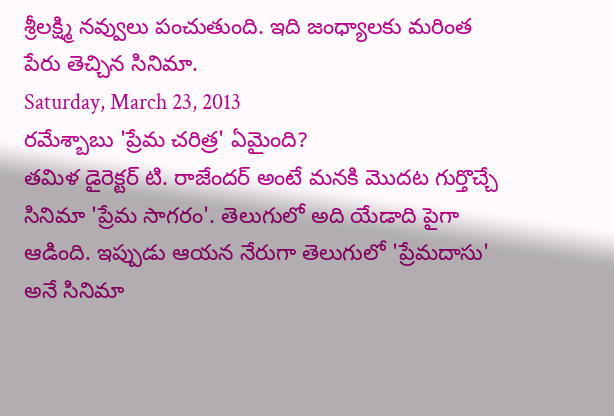శ్రీలక్ష్మి నవ్వులు పంచుతుంది. ఇది జంధ్యాలకు మరింత పేరు తెచ్చిన సినిమా.
Saturday, March 23, 2013
రమేశ్బాబు 'ప్రేమ చరిత్ర' ఏమైంది?
తమిళ డైరెక్టర్ టి. రాజేందర్ అంటే మనకి మొదట గుర్తొచ్చే సినిమా 'ప్రేమ సాగరం'. తెలుగులో అది యేడాది పైగా ఆడింది. ఇప్పుడు ఆయన నేరుగా తెలుగులో 'ప్రేమదాసు' అనే సినిమా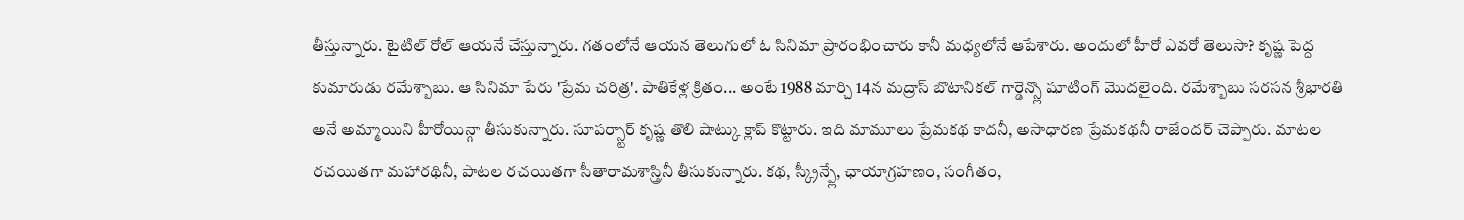తీస్తున్నారు. టైటిల్ రోల్ ఆయనే చేస్తున్నారు. గతంలోనే ఆయన తెలుగులో ఓ సినిమా ప్రారంభించారు కానీ మధ్యలోనే ఆపేశారు. అందులో హీరో ఎవరో తెలుసా? కృష్ణ పెద్ద కుమారుడు రమేశ్బాబు. ఆ సినిమా పేరు 'ప్రేమ చరిత్ర'. పాతికేళ్ల క్రితం... అంటే 1988 మార్చి 14న మద్రాస్ బొటానికల్ గార్డెన్స్లొ షూటింగ్ మొదలైంది. రమేశ్బాబు సరసన శ్రీభారతి అనే అమ్మాయిని హీరోయిన్గా తీసుకున్నారు. సూపర్స్టార్ కృష్ణ తొలి షాట్కు క్లాప్ కొట్టారు. ఇది మామూలు ప్రేమకథ కాదనీ, అసాధారణ ప్రేమకథనీ రాజేందర్ చెప్పారు. మాటల రచయితగా మహారథినీ, పాటల రచయితగా సీతారామశాస్త్రినీ తీసుకున్నారు. కథ, స్క్రీన్ప్లే, ఛాయాగ్రహణం, సంగీతం,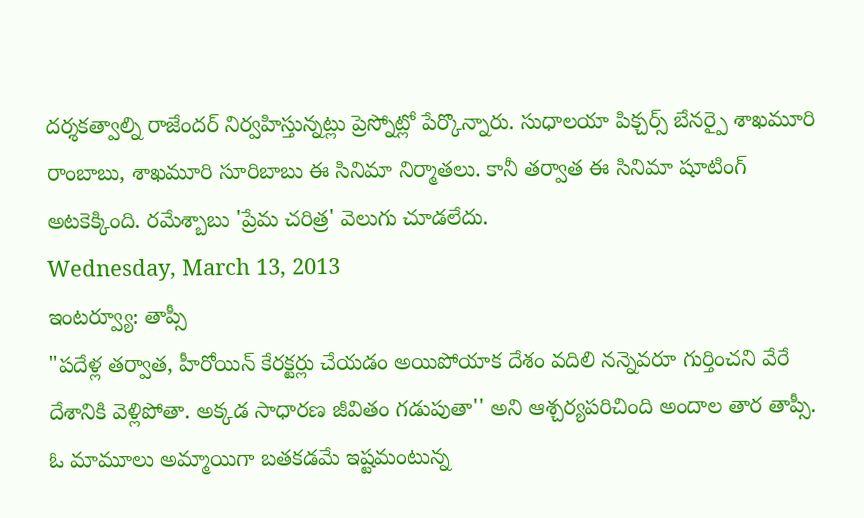దర్శకత్వాల్ని రాజేందర్ నిర్వహిస్తున్నట్లు ప్రెస్నోట్లో పేర్కొన్నారు. సుధాలయా పిక్చర్స్ బేనర్పై శాఖమూరి రాంబాబు, శాఖమూరి సూరిబాబు ఈ సినిమా నిర్మాతలు. కానీ తర్వాత ఈ సినిమా షూటింగ్ అటకెక్కింది. రమేశ్బాబు 'ప్రేమ చరిత్ర' వెలుగు చూడలేదు.
Wednesday, March 13, 2013
ఇంటర్వ్యూ: తాప్సీ
"పదేళ్ల తర్వాత, హీరోయిన్ కేరక్టర్లు చేయడం అయిపోయాక దేశం వదిలి నన్నెవరూ గుర్తించని వేరే దేశానికి వెళ్లిపోతా. అక్కడ సాధారణ జీవితం గడుపుతా'' అని ఆశ్చర్యపరిచింది అందాల తార తాప్సీ. ఓ మామూలు అమ్మాయిగా బతకడమే ఇష్టమంటున్న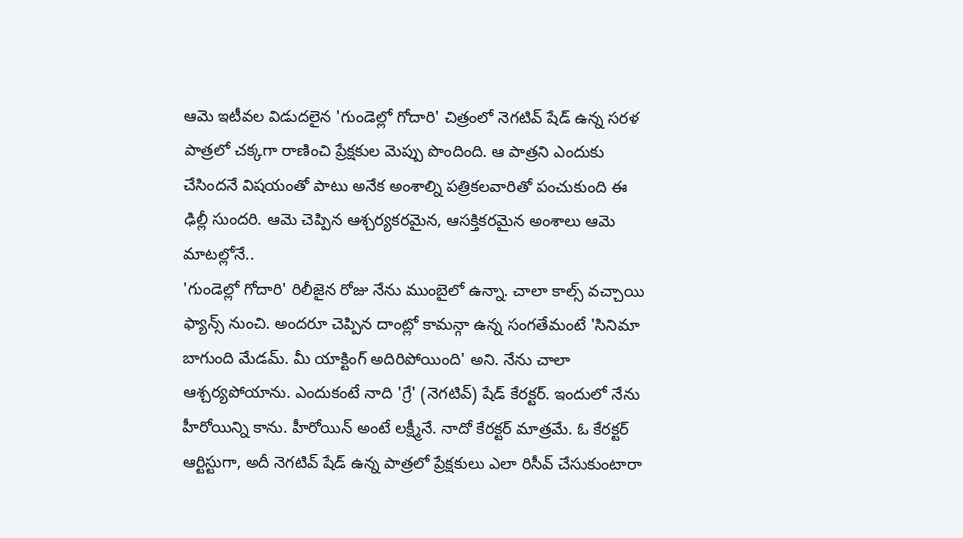ఆమె ఇటీవల విడుదలైన 'గుండెల్లో గోదారి' చిత్రంలో నెగటివ్ షేడ్ ఉన్న సరళ పాత్రలో చక్కగా రాణించి ప్రేక్షకుల మెప్పు పొందింది. ఆ పాత్రని ఎందుకు చేసిందనే విషయంతో పాటు అనేక అంశాల్ని పత్రికలవారితో పంచుకుంది ఈ ఢిల్లీ సుందరి. ఆమె చెప్పిన ఆశ్చర్యకరమైన, ఆసక్తికరమైన అంశాలు ఆమె మాటల్లోనే..
'గుండెల్లో గోదారి' రిలీజైన రోజు నేను ముంబైలో ఉన్నా. చాలా కాల్స్ వచ్చాయి ఫ్యాన్స్ నుంచి. అందరూ చెప్పిన దాంట్లో కామన్గా ఉన్న సంగతేమంటే 'సినిమా బాగుంది మేడమ్. మీ యాక్టింగ్ అదిరిపోయింది' అని. నేను చాలా ఆశ్చర్యపోయాను. ఎందుకంటే నాది 'గ్రే' (నెగటివ్) షేడ్ కేరక్టర్. ఇందులో నేను హీరోయిన్ని కాను. హీరోయిన్ అంటే లక్ష్మీనే. నాదో కేరక్టర్ మాత్రమే. ఓ కేరక్టర్ ఆర్టిస్టుగా, అదీ నెగటివ్ షేడ్ ఉన్న పాత్రలో ప్రేక్షకులు ఎలా రిసీవ్ చేసుకుంటారా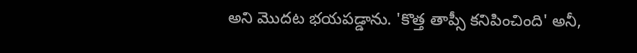అని మొదట భయపడ్డాను. 'కొత్త తాప్సీ కనిపించింది' అనీ,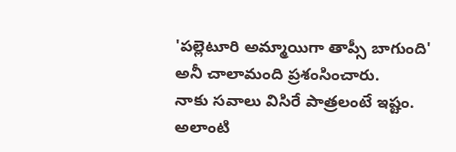'పల్లెటూరి అమ్మాయిగా తాప్సీ బాగుంది' అనీ చాలామంది ప్రశంసించారు.
నాకు సవాలు విసిరే పాత్రలంటే ఇష్టం. అలాంటి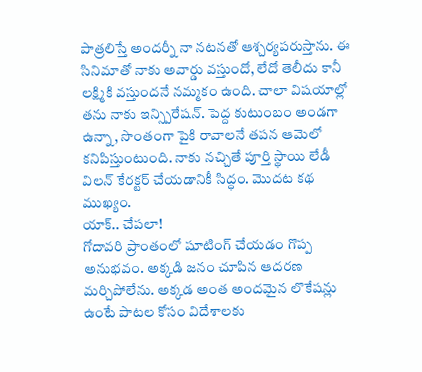పాత్రలిస్తే అందర్నీ నా నటనతో ఆశ్చర్యపరుస్తాను. ఈ సినిమాతో నాకు అవార్డు వస్తుందో, లేదో తెలీదు కానీ లక్ష్మికి వస్తుందనే నమ్మకం ఉంది. చాలా విషయాల్లో తను నాకు ఇన్స్పిరేషన్. పెద్ద కుటుంబం అండగా ఉన్నా, సొంతంగా పైకి రావాలనే తపన ఆమెలో కనిపిస్తుంటుంది. నాకు నచ్చితే పూర్తి స్థాయి లేడీ విలన్ కేరక్టర్ చేయడానికీ సిద్ధం. మొదట కథ ముఖ్యం.
యాక్.. చేపలా!
గోదావరి ప్రాంతంలో షూటింగ్ చేయడం గొప్ప అనుభవం. అక్కడి జనం చూపిన ఆదరణ మర్చిపోలేను. అక్కడ అంత అందమైన లొకేషన్లు ఉంటే పాటల కోసం విదేశాలకు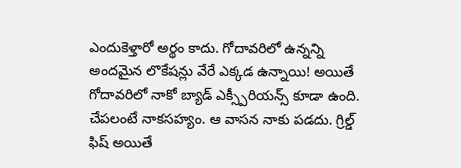ఎందుకెళ్తారో అర్థం కాదు. గోదావరిలో ఉన్నన్ని అందమైన లొకేషన్లు వేరే ఎక్కడ ఉన్నాయి! అయితే గోదావరిలో నాకో బ్యాడ్ ఎక్స్పీరియన్స్ కూడా ఉంది. చేపలంటే నాకసహ్యం. ఆ వాసన నాకు పడదు. గ్రిల్డ్ ఫిష్ అయితే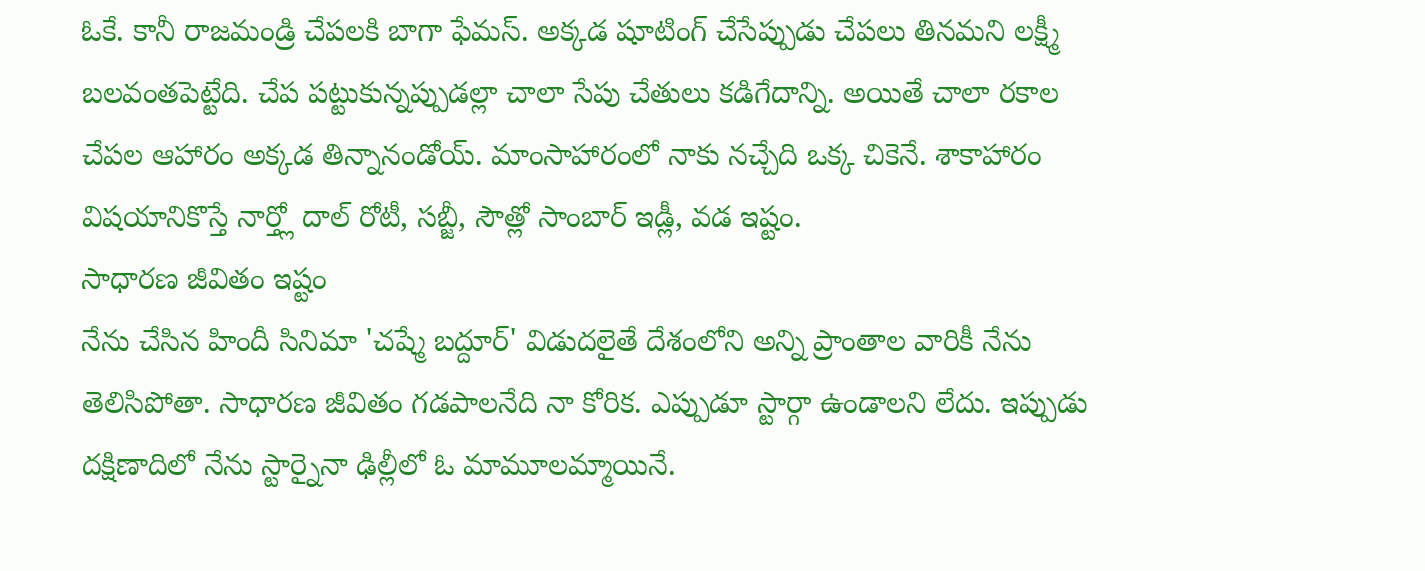ఓకే. కానీ రాజమండ్రి చేపలకి బాగా ఫేమస్. అక్కడ షూటింగ్ చేసేప్పుడు చేపలు తినమని లక్ష్మీ బలవంతపెట్టేది. చేప పట్టుకున్నప్పుడల్లా చాలా సేపు చేతులు కడిగేదాన్ని. అయితే చాలా రకాల చేపల ఆహారం అక్కడ తిన్నానండోయ్. మాంసాహారంలో నాకు నచ్చేది ఒక్క చికెనే. శాకాహారం విషయానికొస్తే నార్త్లో దాల్ రోటీ, సబ్జీ, సౌత్లో సాంబార్ ఇడ్లీ, వడ ఇష్టం.
సాధారణ జీవితం ఇష్టం
నేను చేసిన హిందీ సినిమా 'చష్మే బద్దూర్' విడుదలైతే దేశంలోని అన్ని ప్రాంతాల వారికీ నేను తెలిసిపోతా. సాధారణ జీవితం గడపాలనేది నా కోరిక. ఎప్పుడూ స్టార్గా ఉండాలని లేదు. ఇప్పుడు దక్షిణాదిలో నేను స్టార్నైనా ఢిల్లీలో ఓ మామూలమ్మాయినే.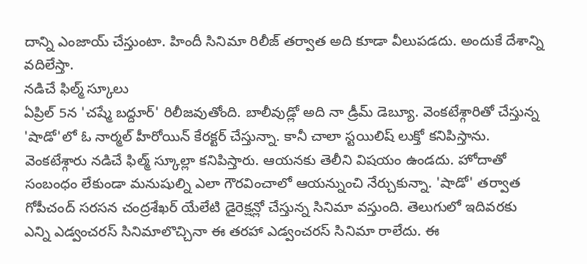దాన్ని ఎంజాయ్ చేస్తుంటా. హిందీ సినిమా రిలీజ్ తర్వాత అది కూడా వీలుపడదు. అందుకే దేశాన్ని వదిలేస్తా.
నడిచే ఫిల్మ్ స్కూలు
ఏప్రిల్ 5న 'చష్మే బద్దూర్' రిలీజవుతోంది. బాలీవుడ్లో అది నా డ్రీమ్ డెబ్యూ. వెంకటేశ్గారితో చేస్తున్న 'షాడో'లో ఓ నార్మల్ హీరోయిన్ కేరక్టర్ చేస్తున్నా. కానీ చాలా స్టయిలిష్ లుక్తో కనిపిస్తాను. వెంకటేశ్గారు నడిచే ఫిల్మ్ స్కూల్లా కనిపిస్తారు. ఆయనకు తెలీని విషయం ఉండదు. హోదాతో సంబంధం లేకుండా మనుషుల్ని ఎలా గౌరవించాలో ఆయన్నుంచి నేర్చుకున్నా. 'షాడో' తర్వాత గోపీచంద్ సరసన చంద్రశేఖర్ యేలేటి డైరెక్షన్లో చేస్తున్న సినిమా వస్తుంది. తెలుగులో ఇదివరకు ఎన్ని ఎడ్వంచరస్ సినిమాలొచ్చినా ఈ తరహా ఎడ్వంచరస్ సినిమా రాలేదు. ఈ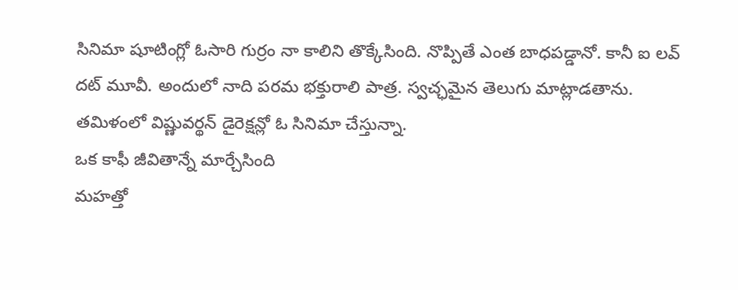సినిమా షూటింగ్లో ఓసారి గుర్రం నా కాలిని తొక్కేసింది. నొప్పితే ఎంత బాధపడ్డానో. కానీ ఐ లవ్ దట్ మూవీ. అందులో నాది పరమ భక్తురాలి పాత్ర. స్వచ్ఛమైన తెలుగు మాట్లాడతాను. తమిళంలో విష్ణువర్థన్ డైరెక్షన్లో ఓ సినిమా చేస్తున్నా.
ఒక కాఫీ జీవితాన్నే మార్చేసింది
మహత్తో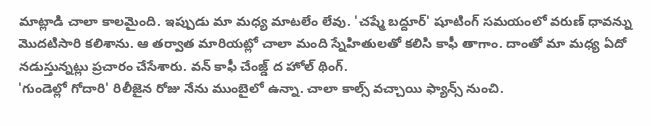మాట్లాడి చాలా కాలమైంది. ఇప్పుడు మా మధ్య మాటలేం లేవు. 'చష్మే బద్దూర్' షూటింగ్ సమయంలో వరుణ్ ధావన్ను మొదటిసారి కలిశాను. ఆ తర్వాత మారియట్లో చాలా మంది స్నేహితులతో కలిసి కాఫీ తాగాం. దాంతో మా మధ్య ఏదో నడుస్తున్నట్లు ప్రచారం చేసేశారు. వన్ కాఫీ చేంజ్డ్ ద హోల్ థింగ్.
'గుండెల్లో గోదారి' రిలీజైన రోజు నేను ముంబైలో ఉన్నా. చాలా కాల్స్ వచ్చాయి ఫ్యాన్స్ నుంచి.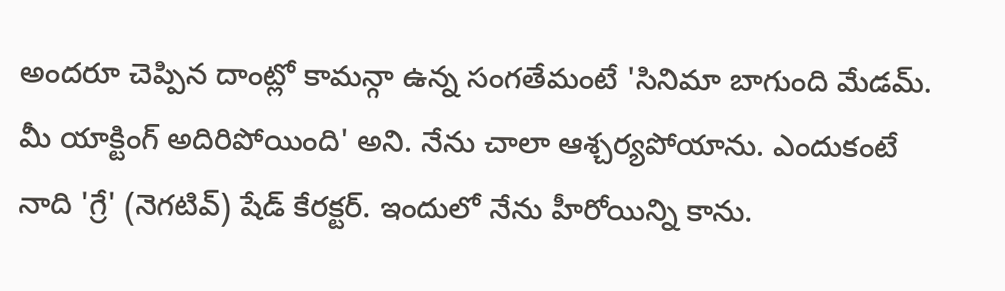అందరూ చెప్పిన దాంట్లో కామన్గా ఉన్న సంగతేమంటే 'సినిమా బాగుంది మేడమ్. మీ యాక్టింగ్ అదిరిపోయింది' అని. నేను చాలా ఆశ్చర్యపోయాను. ఎందుకంటే నాది 'గ్రే' (నెగటివ్) షేడ్ కేరక్టర్. ఇందులో నేను హీరోయిన్ని కాను.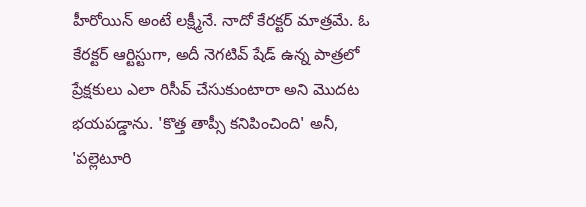హీరోయిన్ అంటే లక్ష్మీనే. నాదో కేరక్టర్ మాత్రమే. ఓ కేరక్టర్ ఆర్టిస్టుగా, అదీ నెగటివ్ షేడ్ ఉన్న పాత్రలో ప్రేక్షకులు ఎలా రిసీవ్ చేసుకుంటారా అని మొదట భయపడ్డాను. 'కొత్త తాప్సీ కనిపించింది' అనీ, 'పల్లెటూరి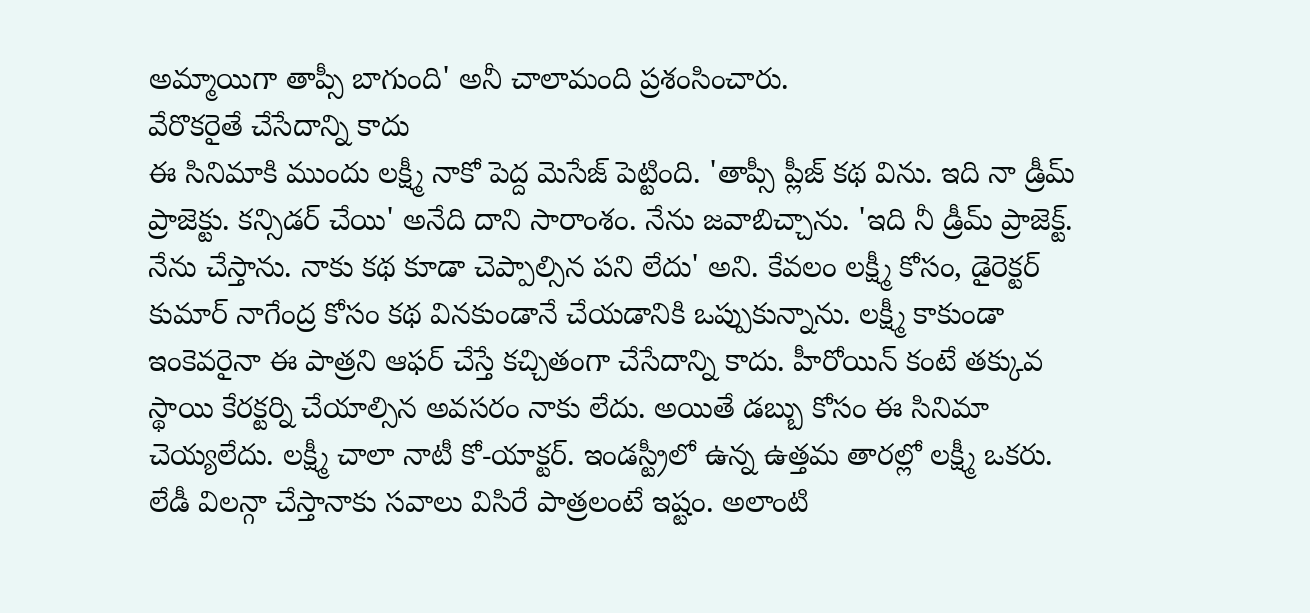అమ్మాయిగా తాప్సీ బాగుంది' అనీ చాలామంది ప్రశంసించారు.
వేరొకరైతే చేసేదాన్ని కాదు
ఈ సినిమాకి ముందు లక్ష్మీ నాకో పెద్ద మెసేజ్ పెట్టింది. 'తాప్సీ ప్లీజ్ కథ విను. ఇది నా డ్రీమ్ ప్రాజెక్టు. కన్సిడర్ చేయి' అనేది దాని సారాంశం. నేను జవాబిచ్చాను. 'ఇది నీ డ్రీమ్ ప్రాజెక్ట్. నేను చేస్తాను. నాకు కథ కూడా చెప్పాల్సిన పని లేదు' అని. కేవలం లక్ష్మీ కోసం, డైరెక్టర్ కుమార్ నాగేంద్ర కోసం కథ వినకుండానే చేయడానికి ఒప్పుకున్నాను. లక్ష్మీ కాకుండా ఇంకెవరైనా ఈ పాత్రని ఆఫర్ చేస్తే కచ్చితంగా చేసేదాన్ని కాదు. హీరోయిన్ కంటే తక్కువ స్థాయి కేరక్టర్ని చేయాల్సిన అవసరం నాకు లేదు. అయితే డబ్బు కోసం ఈ సినిమా చెయ్యలేదు. లక్ష్మీ చాలా నాటీ కో-యాక్టర్. ఇండస్ట్రీలో ఉన్న ఉత్తమ తారల్లో లక్ష్మీ ఒకరు.
లేడీ విలన్గా చేస్తానాకు సవాలు విసిరే పాత్రలంటే ఇష్టం. అలాంటి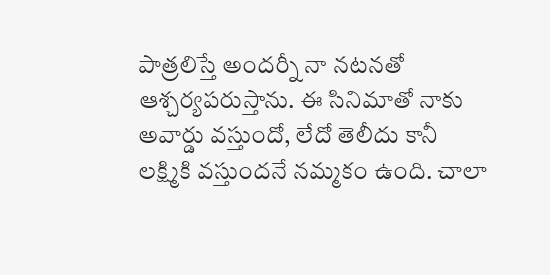పాత్రలిస్తే అందర్నీ నా నటనతో ఆశ్చర్యపరుస్తాను. ఈ సినిమాతో నాకు అవార్డు వస్తుందో, లేదో తెలీదు కానీ లక్ష్మికి వస్తుందనే నమ్మకం ఉంది. చాలా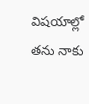విషయాల్లో తను నాకు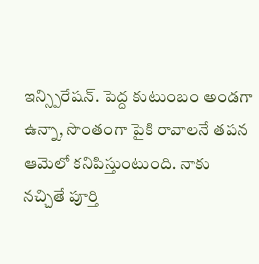ఇన్స్పిరేషన్. పెద్ద కుటుంబం అండగా ఉన్నా, సొంతంగా పైకి రావాలనే తపన ఆమెలో కనిపిస్తుంటుంది. నాకు నచ్చితే పూర్తి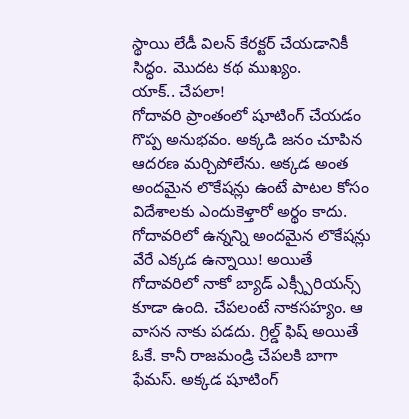స్థాయి లేడీ విలన్ కేరక్టర్ చేయడానికీ సిద్ధం. మొదట కథ ముఖ్యం.
యాక్.. చేపలా!
గోదావరి ప్రాంతంలో షూటింగ్ చేయడం గొప్ప అనుభవం. అక్కడి జనం చూపిన ఆదరణ మర్చిపోలేను. అక్కడ అంత అందమైన లొకేషన్లు ఉంటే పాటల కోసం విదేశాలకు ఎందుకెళ్తారో అర్థం కాదు. గోదావరిలో ఉన్నన్ని అందమైన లొకేషన్లు వేరే ఎక్కడ ఉన్నాయి! అయితే గోదావరిలో నాకో బ్యాడ్ ఎక్స్పీరియన్స్ కూడా ఉంది. చేపలంటే నాకసహ్యం. ఆ వాసన నాకు పడదు. గ్రిల్డ్ ఫిష్ అయితే ఓకే. కానీ రాజమండ్రి చేపలకి బాగా ఫేమస్. అక్కడ షూటింగ్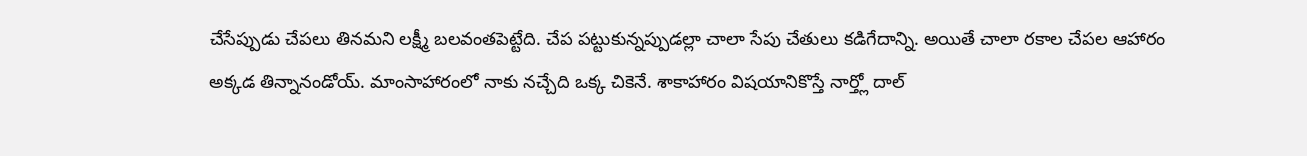చేసేప్పుడు చేపలు తినమని లక్ష్మీ బలవంతపెట్టేది. చేప పట్టుకున్నప్పుడల్లా చాలా సేపు చేతులు కడిగేదాన్ని. అయితే చాలా రకాల చేపల ఆహారం అక్కడ తిన్నానండోయ్. మాంసాహారంలో నాకు నచ్చేది ఒక్క చికెనే. శాకాహారం విషయానికొస్తే నార్త్లో దాల్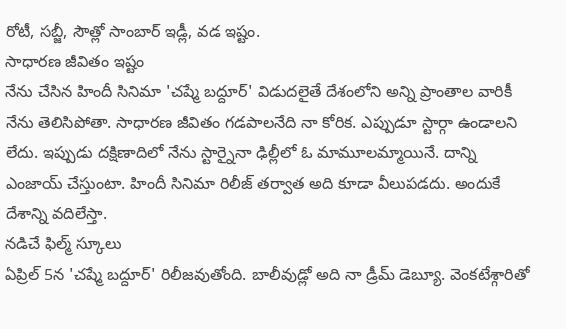రోటీ, సబ్జీ, సౌత్లో సాంబార్ ఇడ్లీ, వడ ఇష్టం.
సాధారణ జీవితం ఇష్టం
నేను చేసిన హిందీ సినిమా 'చష్మే బద్దూర్' విడుదలైతే దేశంలోని అన్ని ప్రాంతాల వారికీ నేను తెలిసిపోతా. సాధారణ జీవితం గడపాలనేది నా కోరిక. ఎప్పుడూ స్టార్గా ఉండాలని లేదు. ఇప్పుడు దక్షిణాదిలో నేను స్టార్నైనా ఢిల్లీలో ఓ మామూలమ్మాయినే. దాన్ని ఎంజాయ్ చేస్తుంటా. హిందీ సినిమా రిలీజ్ తర్వాత అది కూడా వీలుపడదు. అందుకే దేశాన్ని వదిలేస్తా.
నడిచే ఫిల్మ్ స్కూలు
ఏప్రిల్ 5న 'చష్మే బద్దూర్' రిలీజవుతోంది. బాలీవుడ్లో అది నా డ్రీమ్ డెబ్యూ. వెంకటేశ్గారితో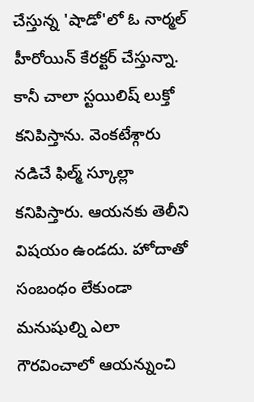చేస్తున్న 'షాడో'లో ఓ నార్మల్ హీరోయిన్ కేరక్టర్ చేస్తున్నా. కానీ చాలా స్టయిలిష్ లుక్తో కనిపిస్తాను. వెంకటేశ్గారు నడిచే ఫిల్మ్ స్కూల్లా కనిపిస్తారు. ఆయనకు తెలీని విషయం ఉండదు. హోదాతో సంబంధం లేకుండా మనుషుల్ని ఎలా గౌరవించాలో ఆయన్నుంచి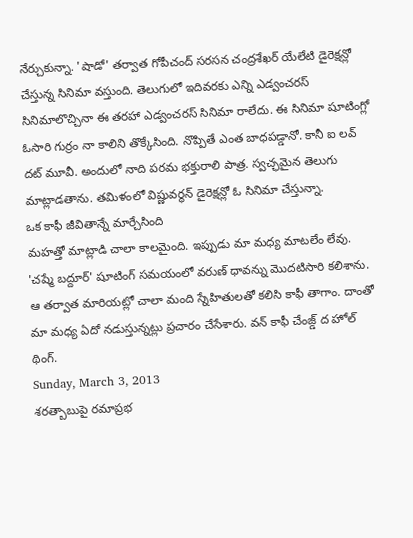నేర్చుకున్నా. 'షాడో' తర్వాత గోపీచంద్ సరసన చంద్రశేఖర్ యేలేటి డైరెక్షన్లో చేస్తున్న సినిమా వస్తుంది. తెలుగులో ఇదివరకు ఎన్ని ఎడ్వంచరస్ సినిమాలొచ్చినా ఈ తరహా ఎడ్వంచరస్ సినిమా రాలేదు. ఈ సినిమా షూటింగ్లో ఓసారి గుర్రం నా కాలిని తొక్కేసింది. నొప్పితే ఎంత బాధపడ్డానో. కానీ ఐ లవ్ దట్ మూవీ. అందులో నాది పరమ భక్తురాలి పాత్ర. స్వచ్ఛమైన తెలుగు మాట్లాడతాను. తమిళంలో విష్ణువర్థన్ డైరెక్షన్లో ఓ సినిమా చేస్తున్నా.
ఒక కాఫీ జీవితాన్నే మార్చేసింది
మహత్తో మాట్లాడి చాలా కాలమైంది. ఇప్పుడు మా మధ్య మాటలేం లేవు. 'చష్మే బద్దూర్' షూటింగ్ సమయంలో వరుణ్ ధావన్ను మొదటిసారి కలిశాను. ఆ తర్వాత మారియట్లో చాలా మంది స్నేహితులతో కలిసి కాఫీ తాగాం. దాంతో మా మధ్య ఏదో నడుస్తున్నట్లు ప్రచారం చేసేశారు. వన్ కాఫీ చేంజ్డ్ ద హోల్ థింగ్.
Sunday, March 3, 2013
శరత్బాబుపై రమాప్రభ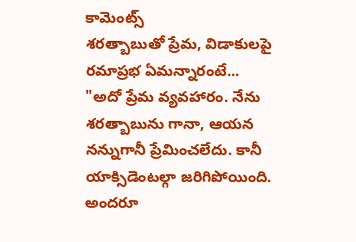కామెంట్స్
శరత్బాబుతో ప్రేమ, విడాకులపై రమాప్రభ ఏమన్నారంటే...
"అదో ప్రేమ వ్యవహారం. నేను శరత్బాబును గానా, ఆయన నన్నుగానీ ప్రేమించలేదు. కానీ యాక్సిడెంటల్గా జరిగిపోయింది. అందరూ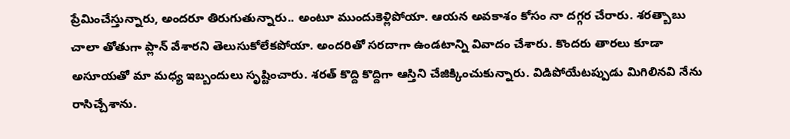ప్రేమించేస్తున్నారు, అందరూ తిరుగుతున్నారు.. అంటూ ముందుకెళ్లిపోయా. ఆయన అవకాశం కోసం నా దగ్గర చేరారు. శరత్బాబు చాలా తోతుగా ప్లాన్ వేశారని తెలుసుకోలేకపోయా. అందరితో సరదాగా ఉండటాన్ని వివాదం చేశారు. కొందరు తారలు కూడా అసూయతో మా మధ్య ఇబ్బందులు సృష్టించారు. శరత్ కొద్ది కొద్దిగా ఆస్తిని చేజిక్కించుకున్నారు. విడిపోయేటప్పుడు మిగిలినవి నేను రాసిచ్చేశాను.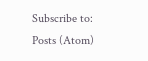Subscribe to:
Posts (Atom)